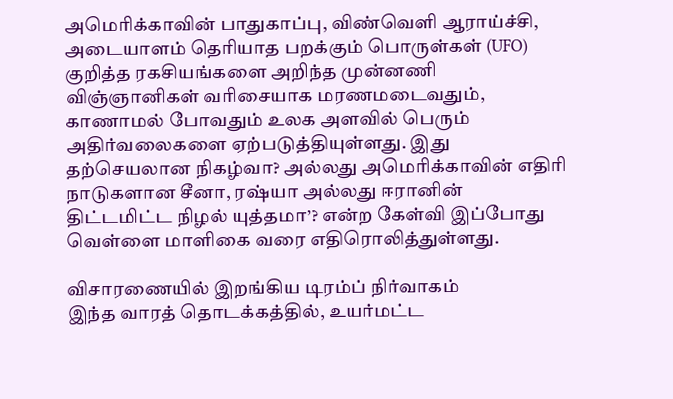அமெரிக்காவின் பாதுகாப்பு, விண்வெளி ஆராய்ச்சி, அடையாளம் தெரியாத பறக்கும் பொருள்கள் (UFO) குறித்த ரகசியங்களை அறிந்த முன்னணி விஞ்ஞானிகள் வரிசையாக மரணமடைவதும், காணாமல் போவதும் உலக அளவில் பெரும் அதிர்வலைகளை ஏற்படுத்தியுள்ளது. இது தற்செயலான நிகழ்வா? அல்லது அமெரிக்காவின் எதிரி நாடுகளான சீனா, ரஷ்யா அல்லது ஈரானின் திட்டமிட்ட நிழல் யுத்தமா’? என்ற கேள்வி இப்போது வெள்ளை மாளிகை வரை எதிரொலித்துள்ளது.

விசாரணையில் இறங்கிய டிரம்ப் நிர்வாகம்
இந்த வாரத் தொடக்கத்தில், உயர்மட்ட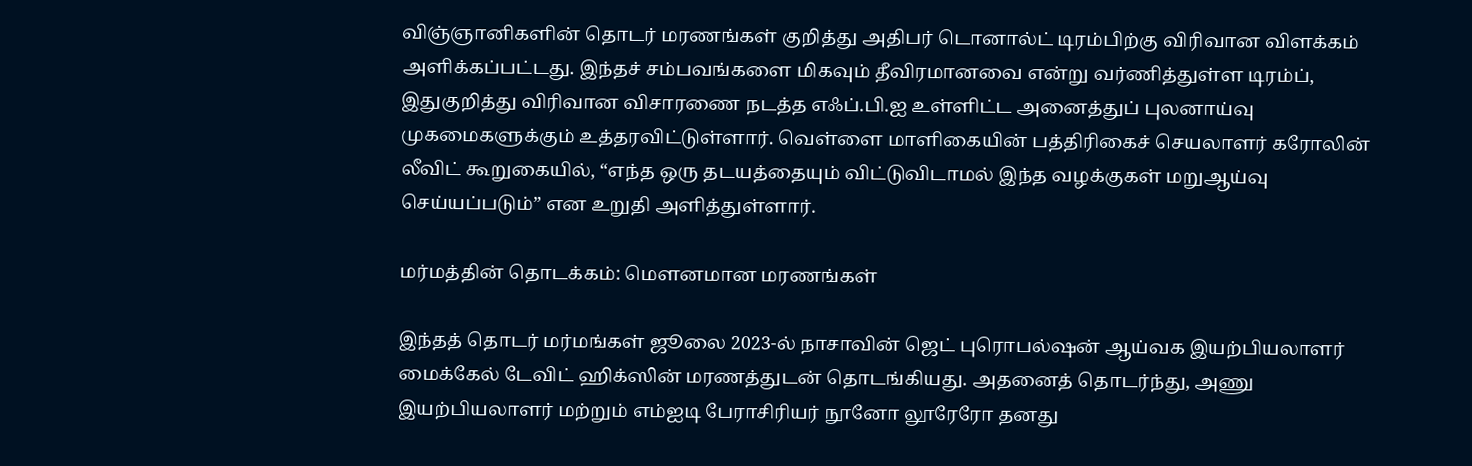விஞ்ஞானிகளின் தொடர் மரணங்கள் குறித்து அதிபர் டொனால்ட் டிரம்பிற்கு விரிவான விளக்கம் அளிக்கப்பட்டது. இந்தச் சம்பவங்களை மிகவும் தீவிரமானவை என்று வர்ணித்துள்ள டிரம்ப், இதுகுறித்து விரிவான விசாரணை நடத்த எஃப்.பி.ஐ உள்ளிட்ட அனைத்துப் புலனாய்வு முகமைகளுக்கும் உத்தரவிட்டுள்ளார். வெள்ளை மாளிகையின் பத்திரிகைச் செயலாளர் கரோலின் லீவிட் கூறுகையில், “எந்த ஒரு தடயத்தையும் விட்டுவிடாமல் இந்த வழக்குகள் மறுஆய்வு செய்யப்படும்” என உறுதி அளித்துள்ளார்.

மர்மத்தின் தொடக்கம்: மௌனமான மரணங்கள்

இந்தத் தொடர் மர்மங்கள் ஜூலை 2023-ல் நாசாவின் ஜெட் புரொபல்ஷன் ஆய்வக இயற்பியலாளர் மைக்கேல் டேவிட் ஹிக்ஸின் மரணத்துடன் தொடங்கியது. அதனைத் தொடர்ந்து, அணு இயற்பியலாளர் மற்றும் எம்ஐடி பேராசிரியர் நூனோ லூரேரோ தனது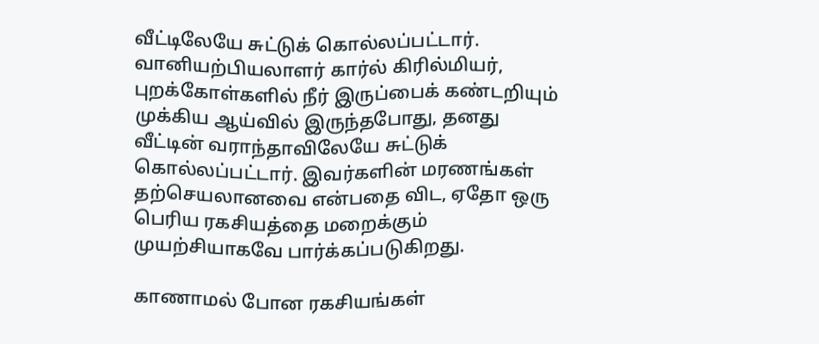வீட்டிலேயே சுட்டுக் கொல்லப்பட்டார். வானியற்பியலாளர் கார்ல் கிரில்மியர், புறக்கோள்களில் நீர் இருப்பைக் கண்டறியும் முக்கிய ஆய்வில் இருந்தபோது, தனது வீட்டின் வராந்தாவிலேயே சுட்டுக் கொல்லப்பட்டார். இவர்களின் மரணங்கள் தற்செயலானவை என்பதை விட, ஏதோ ஒரு பெரிய ரகசியத்தை மறைக்கும் முயற்சியாகவே பார்க்கப்படுகிறது.

காணாமல் போன ரகசியங்கள்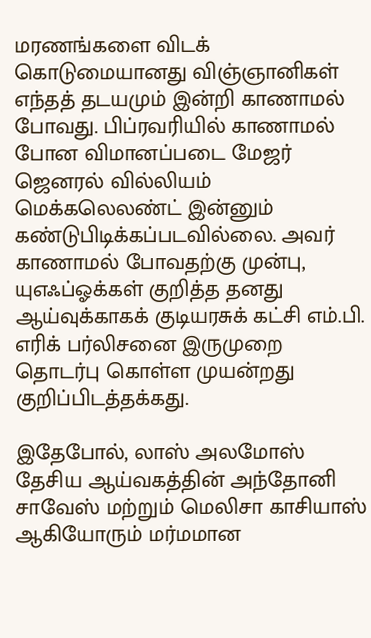மரணங்களை விடக் கொடுமையானது விஞ்ஞானிகள் எந்தத் தடயமும் இன்றி காணாமல் போவது. பிப்ரவரியில் காணாமல் போன விமானப்படை மேஜர் ஜெனரல் வில்லியம் மெக்கலெலண்ட் இன்னும் கண்டுபிடிக்கப்படவில்லை. அவர் காணாமல் போவதற்கு முன்பு, யுஎஃப்ஓக்கள் குறித்த தனது ஆய்வுக்காகக் குடியரசுக் கட்சி எம்.பி. எரிக் பர்லிசனை இருமுறை தொடர்பு கொள்ள முயன்றது குறிப்பிடத்தக்கது.

இதேபோல், லாஸ் அலமோஸ் தேசிய ஆய்வகத்தின் அந்தோனி சாவேஸ் மற்றும் மெலிசா காசியாஸ் ஆகியோரும் மர்மமான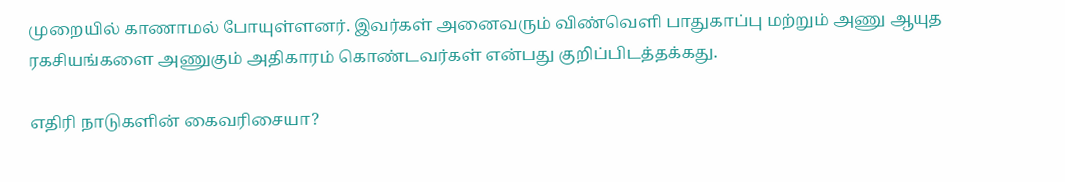முறையில் காணாமல் போயுள்ளனர். இவர்கள் அனைவரும் விண்வெளி பாதுகாப்பு மற்றும் அணு ஆயுத ரகசியங்களை அணுகும் அதிகாரம் கொண்டவர்கள் என்பது குறிப்பிடத்தக்கது.

எதிரி நாடுகளின் கைவரிசையா?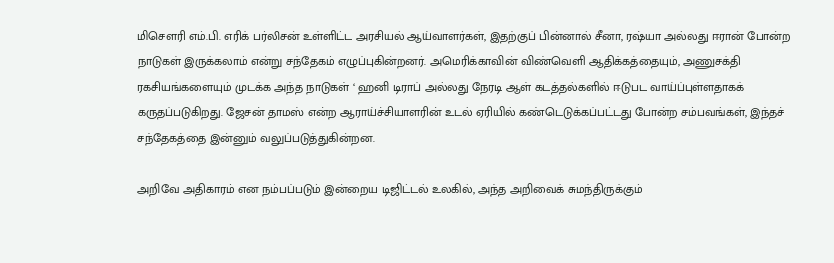மிசௌரி எம்.பி. எரிக் பர்லிசன் உள்ளிட்ட அரசியல் ஆய்வாளர்கள், இதற்குப் பின்னால் சீனா, ரஷ்யா அல்லது ஈரான் போன்ற நாடுகள் இருக்கலாம் என்று சந்தேகம் எழுப்புகின்றனர். அமெரிக்காவின் விண்வெளி ஆதிக்கத்தையும், அணுசக்தி ரகசியங்களையும் முடக்க அந்த நாடுகள் ‘ ஹனி டிராப் அல்லது நேரடி ஆள் கடத்தல்களில் ஈடுபட வாய்ப்புள்ளதாகக் கருதப்படுகிறது. ஜேசன் தாமஸ் என்ற ஆராய்ச்சியாளரின் உடல் ஏரியில் கண்டெடுக்கப்பட்டது போன்ற சம்பவங்கள், இந்தச் சந்தேகத்தை இன்னும் வலுப்படுத்துகின்றன.

அறிவே அதிகாரம் என நம்பப்படும் இன்றைய டிஜிட்டல் உலகில், அந்த அறிவைக் சுமந்திருக்கும்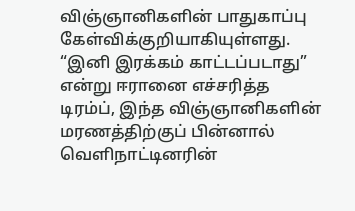விஞ்ஞானிகளின் பாதுகாப்பு கேள்விக்குறியாகியுள்ளது. “இனி இரக்கம் காட்டப்படாது” என்று ஈரானை எச்சரித்த டிரம்ப், இந்த விஞ்ஞானிகளின் மரணத்திற்குப் பின்னால் வெளிநாட்டினரின்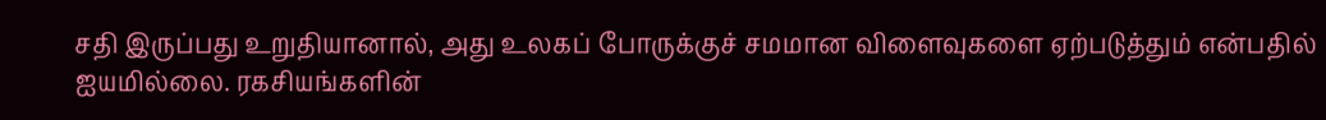சதி இருப்பது உறுதியானால், அது உலகப் போருக்குச் சமமான விளைவுகளை ஏற்படுத்தும் என்பதில் ஐயமில்லை. ரகசியங்களின்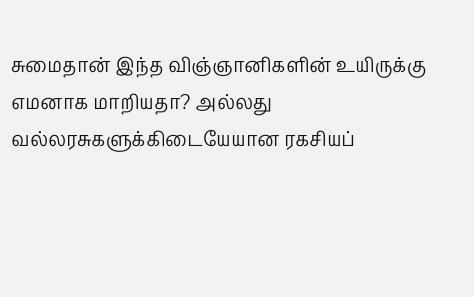சுமைதான் இந்த விஞ்ஞானிகளின் உயிருக்கு எமனாக மாறியதா? அல்லது வல்லரசுகளுக்கிடையேயான ரகசியப்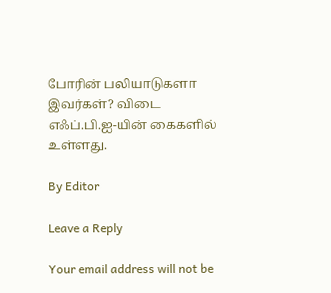போரின் பலியாடுகளா இவர்கள்? விடை எஃப்.பி.ஐ-யின் கைகளில் உள்ளது.

By Editor

Leave a Reply

Your email address will not be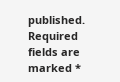published. Required fields are marked *